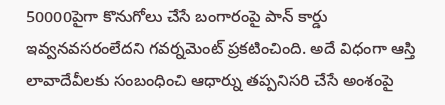50000పైగా కొనుగోలు చేసే బంగారంపై పాన్ కార్డు ఇవ్వనవసరంలేదని గవర్నమెంట్ ప్రకటించింది. అదే విధంగా ఆస్తి లావాదేవీలకు సంబంధించి ఆధార్ను తప్పనిసరి చేసే అంశంపై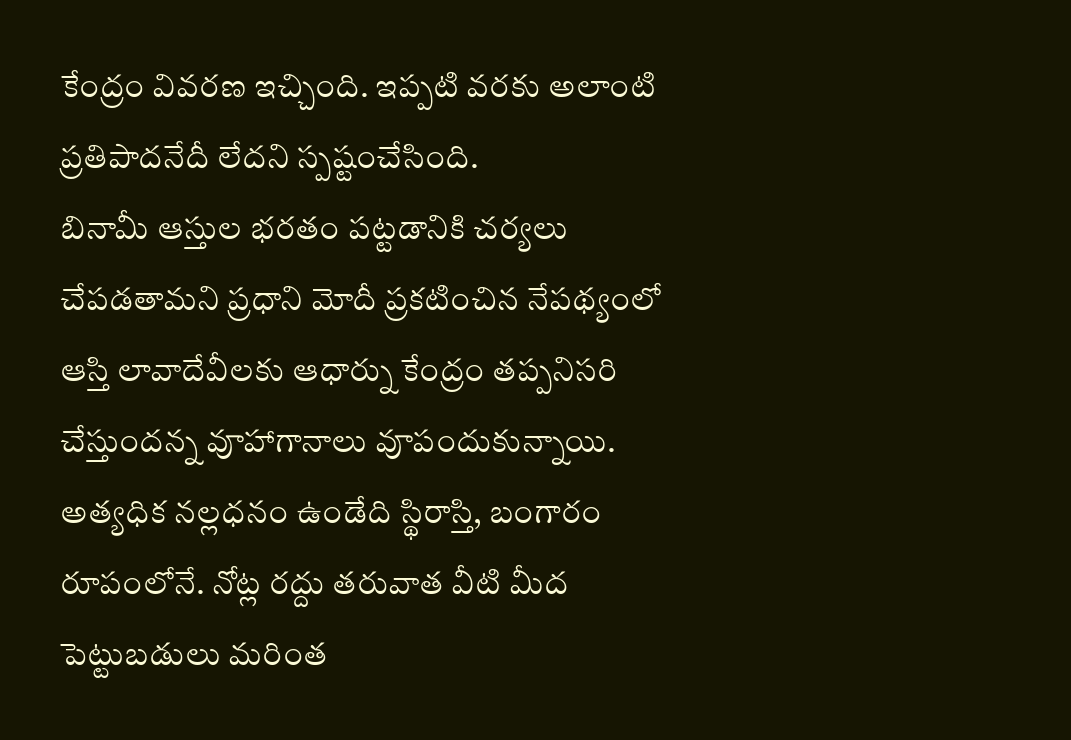కేంద్రం వివరణ ఇచ్చింది. ఇప్పటి వరకు అలాంటి ప్రతిపాదనేదీ లేదని స్పష్టంచేసింది.
బినామీ ఆస్తుల భరతం పట్టడానికి చర్యలు చేపడతామని ప్రధాని మోదీ ప్రకటించిన నేపథ్యంలో ఆస్తి లావాదేవీలకు ఆధార్ను కేంద్రం తప్పనిసరి చేస్తుందన్న వూహాగానాలు వూపందుకున్నాయి. అత్యధిక నల్లధనం ఉండేది స్థిరాస్తి, బంగారం రూపంలోనే. నోట్ల రద్దు తరువాత వీటి మీద పెట్టుబడులు మరింత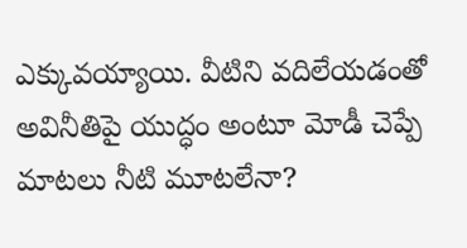ఎక్కువయ్యాయి. వీటిని వదిలేయడంతో అవినీతిపై యుద్ధం అంటూ మోడీ చెప్పే మాటలు నీటి మూటలేనా?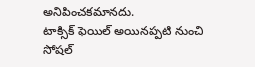అనిపించకమానదు.
టాక్సిక్ ఫెయిల్ అయినప్పటి నుంచి సోషల్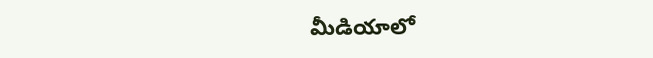మీడియాలో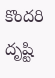కొందరి దృష్టి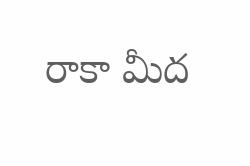రాకా మీద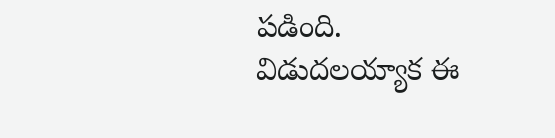పడింది. విడుదలయ్యాక ఈ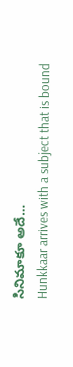సినిమాకూ అదే…
Hunkkaar arrives with a subject that is bound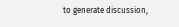to generate discussion,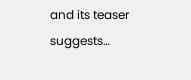and its teaser suggests…